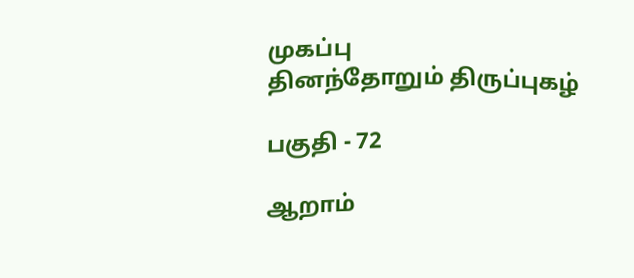முகப்பு
தினந்தோறும் திருப்புகழ்

பகுதி - 72

ஆறாம்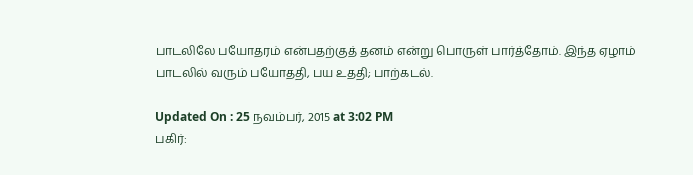பாடலிலே பயோதரம் என்பதற்குத் தனம் என்று பொருள் பார்த்தோம். இந்த ஏழாம் பாடலில் வரும் பயோததி, பய உததி; பாற்கடல்.

Updated On : 25 நவம்பர், 2015 at 3:02 PM
பகிர்: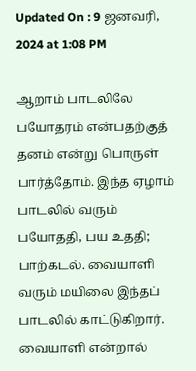Updated On : 9 ஜனவரி, 2024 at 1:08 PM

ஆறாம் பாடலிலே பயோதரம் என்பதற்குத் தனம் என்று பொருள் பார்த்தோம். இந்த ஏழாம் பாடலில் வரும் பயோததி, பய உததி; பாற்கடல். வையாளி வரும் மயிலை இந்தப் பாடலில் காட்டுகிறார். வையாளி என்றால்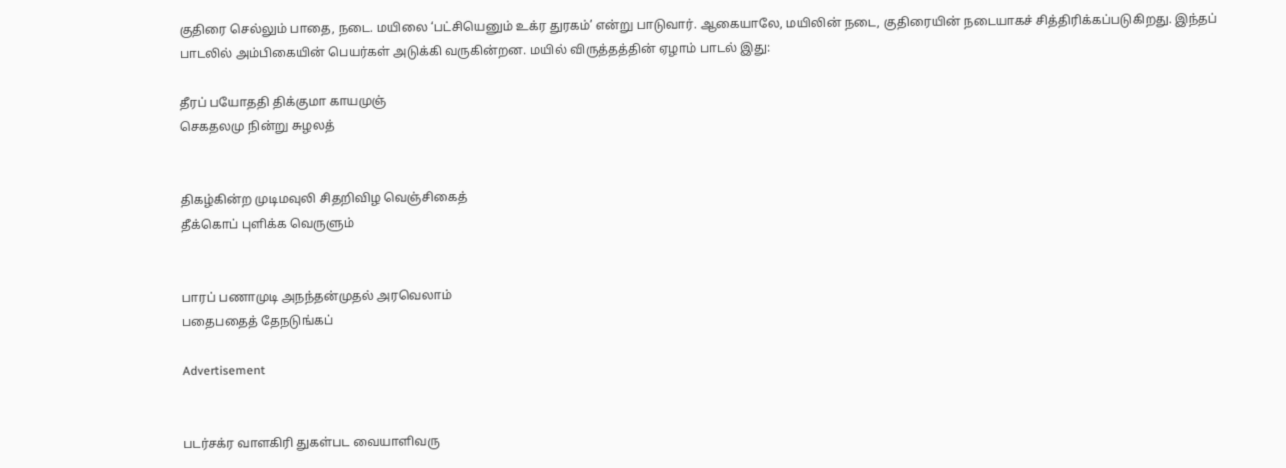குதிரை செல்லும் பாதை, நடை. மயிலை ‘பட்சியெனும் உக்ர துரகம்’ என்று பாடுவார். ஆகையாலே, மயிலின் நடை, குதிரையின் நடையாகச் சித்திரிக்கப்படுகிறது. இந்தப் பாடலில் அம்பிகையின் பெயர்கள் அடுக்கி வருகின்றன. மயில் விருத்தத்தின் ஏழாம் பாடல் இது:

தீரப் பயோததி திக்குமா காயமுஞ்
செகதலமு நின்று சுழலத்


திகழ்கின்ற முடிமவுலி சிதறிவிழ வெஞ்சிகைத்
தீக்கொப் புளிக்க வெருளும்


பாரப் பணாமுடி அநந்தன்முதல் அரவெலாம்
பதைபதைத் தேநடுங்கப்

Advertisement


படர்சக்ர வாளகிரி துகள்பட வையாளிவரு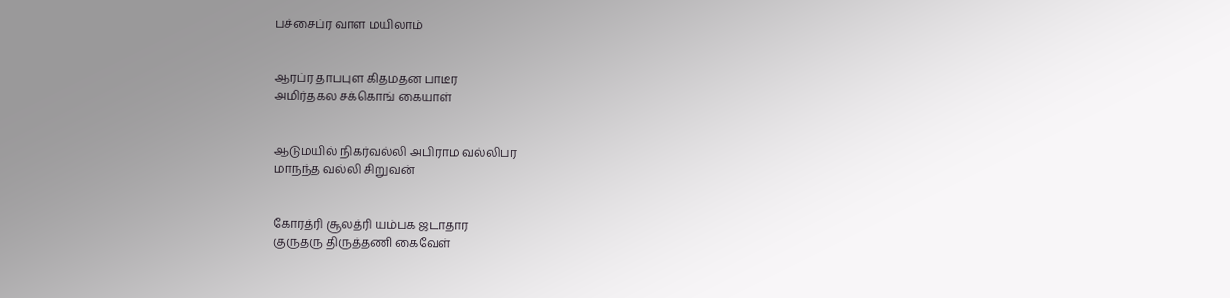பச்சைப்ர வாள மயிலாம்


ஆரப்ர தாபபுள கிதமதன பாடீர
அமிர்தகல சக்கொங் கையாள்


ஆடுமயில் நிகர்வல்லி அபிராம வல்லிபர
மாநந்த வல்லி சிறுவன்


கோரத்ரி சூலத்ரி யம்பக ஜடாதார
குருதரு திருத்தணி கைவேள்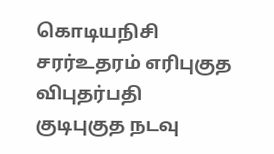கொடியநிசி சரர்உதரம் எரிபுகுத விபுதர்பதி
குடிபுகுத நடவு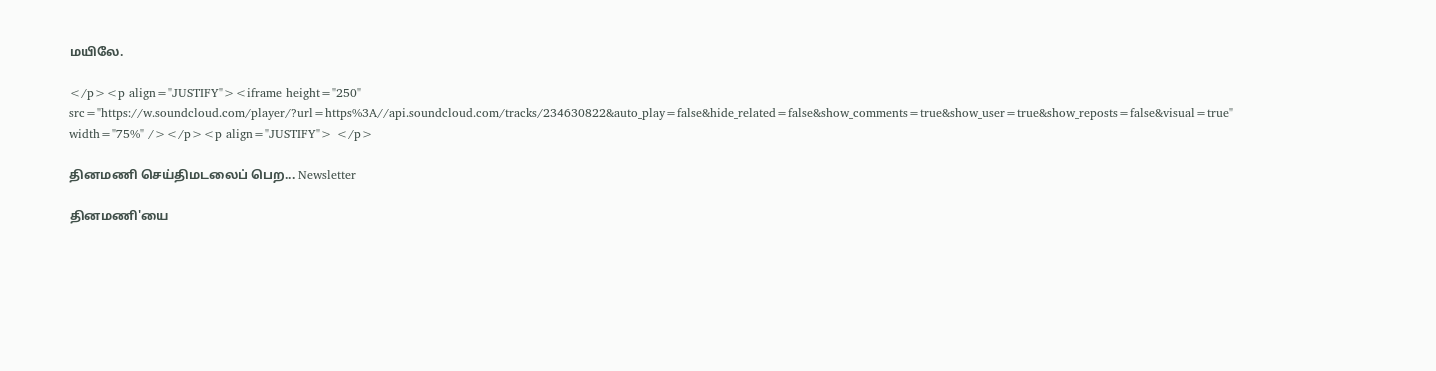மயிலே.

</p><p align="JUSTIFY"><iframe height="250" src="https://w.soundcloud.com/player/?url=https%3A//api.soundcloud.com/tracks/234630822&auto_play=false&hide_related=false&show_comments=true&show_user=true&show_reposts=false&visual=true" width="75%" /></p><p align="JUSTIFY"> </p>

தினமணி செய்திமடலைப் பெற... Newsletter

தினமணி'யை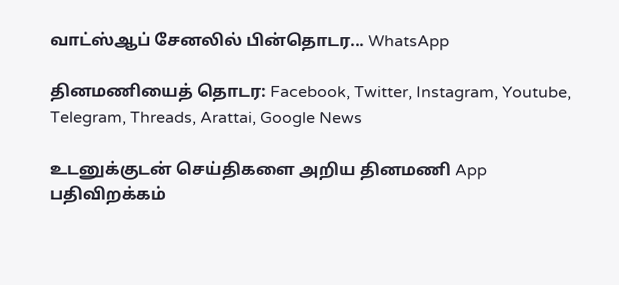வாட்ஸ்ஆப் சேனலில் பின்தொடர... WhatsApp

தினமணியைத் தொடர: Facebook, Twitter, Instagram, Youtube, Telegram, Threads, Arattai, Google News

உடனுக்குடன் செய்திகளை அறிய தினமணி App பதிவிறக்கம்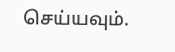செய்யவும்.